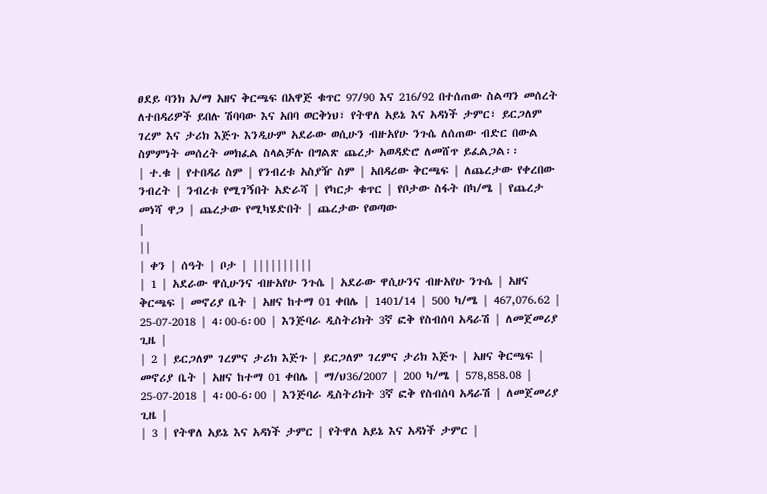ፀደይ ባንክ አ/ማ አዘና ቅርጫፍ በአዋጅ ቁጥር 97/90 እና 216/92 በተሰጠው ስልጣን መሰረት ለተበዳሪዎች ይበሉ ሽባባው እና አበባ ወርቅነህ፣ የትዋለ አይኔ እና አዳነች ታምር፣ ይርጋለም ገረም እና ታሪክ እጅጉ እንዲሁም አደራው ወሲሁን ብዙአየሁ ንጉሴ ለሰጠው ብድር በውል ስምምነት መሰረት መክፈል ስላልቻሉ በግልጽ ጨረታ አወዳድሮ ለመሸጥ ይፈልጋል፡፡
| ተ.ቁ | የተበዳሪ ስም | የንብረቱ አስያዥ ስም | አበዳሪው ቅርጫፍ | ለጨረታው የቀረበው ንብረት | ንብረቱ የሚገኝበት አድራሻ | የካርታ ቁጥር | የቦታው ስፋት በካ/ሜ | የጨረታ መነሻ ዋጋ | ጨረታው የሚካሄድበት | ጨረታው የወጣው
|
||
| ቀን | ሰዓት | ቦታ | ||||||||||
| 1 | አደራው ዋሲሁንና ብዙአየሁ ንጉሴ | አደራው ዋሲሁንና ብዙአየሁ ንጉሴ | አዘና ቅርጫፍ | መኖሪያ ቤት | አዘና ከተማ 01 ቀበሌ | 1401/14 | 500 ካ/ሜ | 467,076.62 | 25-07-2018 | 4፡00-6፡00 | እንጅባራ ዲስትሪክት 3ኛ ፎቅ የስብሰባ አዳራሽ | ለመጀመሪያ ጊዜ |
| 2 | ይርጋለም ገረምና ታሪክ እጅጉ | ይርጋለም ገረምና ታሪክ እጅጉ | አዘና ቅርጫፍ | መኖሪያ ቤት | አዘና ከተማ 01 ቀበሌ | ማ/ህ36/2007 | 200 ካ/ሜ | 578,858.08 | 25-07-2018 | 4፡00-6፡00 | እንጅባራ ዲስትሪክት 3ኛ ፎቅ የስብሰባ አዳራሽ | ለመጀመሪያ ጊዜ |
| 3 | የትዋለ አይኔ እና አዳነች ታምር | የትዋለ አይኔ እና አዳነች ታምር |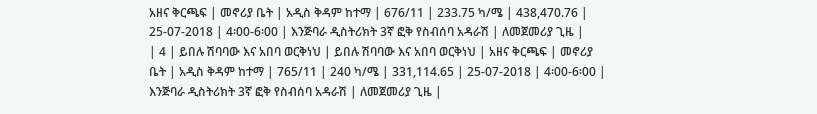አዘና ቅርጫፍ | መኖሪያ ቤት | አዲስ ቅዳም ከተማ | 676/11 | 233.75 ካ/ሜ | 438,470.76 | 25-07-2018 | 4፡00-6፡00 | እንጅባራ ዲስትሪክት 3ኛ ፎቅ የስብሰባ አዳራሽ | ለመጀመሪያ ጊዜ |
| 4 | ይበሉ ሽባባው እና አበባ ወርቅነህ | ይበሉ ሽባባው እና አበባ ወርቅነህ | አዘና ቅርጫፍ | መኖሪያ ቤት | አዲስ ቅዳም ከተማ | 765/11 | 240 ካ/ሜ | 331,114.65 | 25-07-2018 | 4፡00-6፡00 | እንጅባራ ዲስትሪክት 3ኛ ፎቅ የስብሰባ አዳራሽ | ለመጀመሪያ ጊዜ |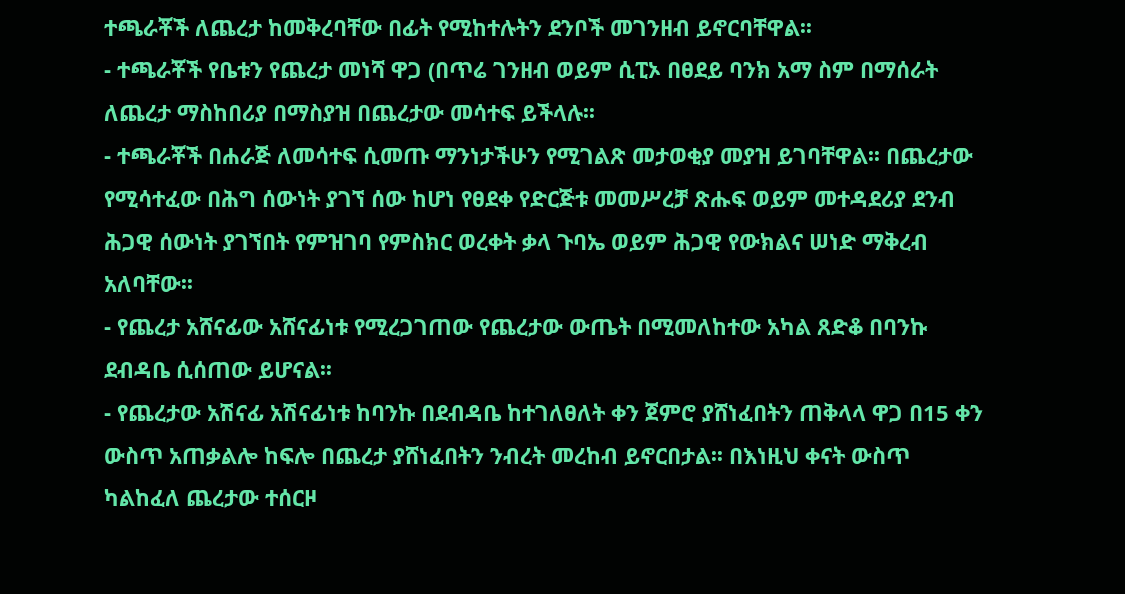ተጫራቾች ለጨረታ ከመቅረባቸው በፊት የሚከተሉትን ደንቦች መገንዘብ ይኖርባቸዋል፡፡
- ተጫራቾች የቤቱን የጨረታ መነሻ ዋጋ (በጥሬ ገንዘብ ወይም ሲፒኦ በፀደይ ባንክ አማ ስም በማሰራት ለጨረታ ማስከበሪያ በማስያዝ በጨረታው መሳተፍ ይችላሉ፡፡
- ተጫራቾች በሐራጅ ለመሳተፍ ሲመጡ ማንነታችሁን የሚገልጽ መታወቂያ መያዝ ይገባቸዋል፡፡ በጨረታው የሚሳተፈው በሕግ ሰውነት ያገኘ ሰው ከሆነ የፀደቀ የድርጅቱ መመሥረቻ ጽሑፍ ወይም መተዳደሪያ ደንብ ሕጋዊ ሰውነት ያገኘበት የምዝገባ የምስክር ወረቀት ቃላ ጉባኤ ወይም ሕጋዊ የውክልና ሠነድ ማቅረብ አለባቸው፡፡
- የጨረታ አሸናፊው አሸናፊነቱ የሚረጋገጠው የጨረታው ውጤት በሚመለከተው አካል ጸድቆ በባንኩ ደብዳቤ ሲሰጠው ይሆናል፡፡
- የጨረታው አሽናፊ አሽናፊነቱ ከባንኩ በደብዳቤ ከተገለፀለት ቀን ጀምሮ ያሸነፈበትን ጠቅላላ ዋጋ በ15 ቀን ውስጥ አጠቃልሎ ከፍሎ በጨረታ ያሸነፈበትን ንብረት መረከብ ይኖርበታል፡፡ በእነዚህ ቀናት ውስጥ ካልከፈለ ጨረታው ተሰርዞ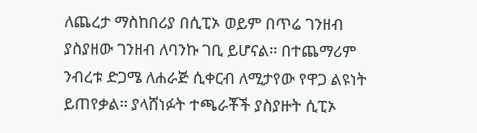ለጨረታ ማስከበሪያ በሲፒኦ ወይም በጥሬ ገንዘብ ያስያዘው ገንዘብ ለባንኩ ገቢ ይሆናል፡፡ በተጨማሪም ንብረቱ ድጋሜ ለሐራጅ ሲቀርብ ለሚታየው የዋጋ ልዩነት ይጠየቃል፡፡ ያላሸነፉት ተጫራቾች ያስያዙት ሲፒኦ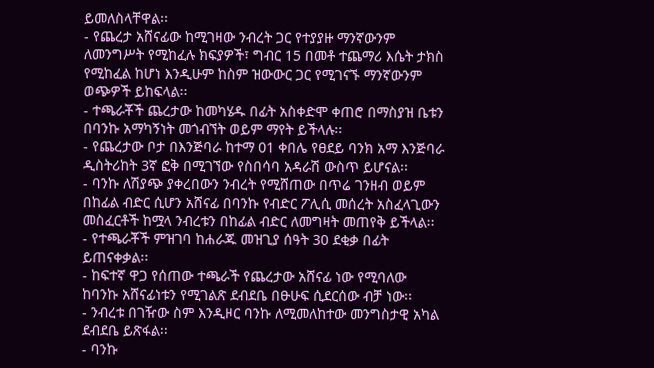ይመለስላቸዋል፡፡
- የጨረታ አሸናፊው ከሚገዛው ንብረት ጋር የተያያዙ ማንኛውንም ለመንግሥት የሚከፈሉ ክፍያዎች፣ ግብር 15 በመቶ ተጨማሪ እሴት ታክስ የሚከፈል ከሆነ እንዲሁም ከስም ዝውውር ጋር የሚገናኙ ማንኛውንም ወጭዎች ይከፍላል፡፡
- ተጫራቾች ጨረታው ከመካሄዱ በፊት አስቀድሞ ቀጠሮ በማስያዝ ቤቱን በባንኩ አማካኝነት መጎብኘት ወይም ማየት ይችላሉ፡፡
- የጨረታው ቦታ በእንጅባራ ከተማ 01 ቀበሌ የፀደይ ባንክ አማ እንጅባራ ዲስትሪከት 3ኛ ፎቅ በሚገኘው የስበሳባ አዳራሽ ውስጥ ይሆናል፡፡
- ባንኩ ለሽያጭ ያቀረበውን ንብረት የሚሸጠው በጥሬ ገንዘብ ወይም በከፊል ብድር ሲሆን አሸናፊ በባንኩ የብድር ፖሊሲ መሰረት አስፈላጊውን መስፈርቶች ከሟላ ንብረቱን በከፊል ብድር ለመግዛት መጠየቅ ይችላል፡፡
- የተጫራቾች ምዝገባ ከሐራጁ መዝጊያ ሰዓት 30 ደቂቃ በፊት ይጠናቀቃል፡፡
- ከፍተኛ ዋጋ የሰጠው ተጫራች የጨረታው አሸናፊ ነው የሚባለው ከባንኩ አሸናፊነቱን የሚገልጽ ደብደቤ በፁሁፍ ሲደርሰው ብቻ ነው፡፡
- ንብረቱ በገዥው ስም እንዲዞር ባንኩ ለሚመለከተው መንግስታዊ አካል ደብደቤ ይጽፋል፡፡
- ባንኩ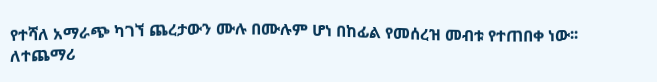የተሻለ አማራጭ ካገኘ ጨረታውን ሙሉ በሙሉም ሆነ በከፊል የመሰረዝ መብቱ የተጠበቀ ነው፡፡
ለተጨማሪ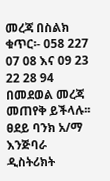መረጃ በስልክ ቁጥር፡- 058 227 07 08 እና 09 23 22 28 94 በመደወል መረጃ መጠየቅ ይችላሉ፡፡
ፀደይ ባንክ አ/ማ እንጅባራ ዲስትሪክት